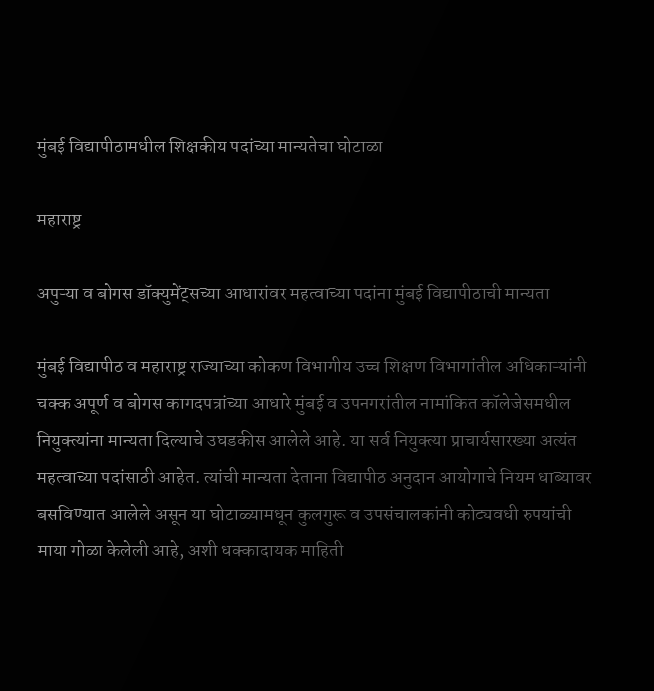मुंबई विद्यापीठामधील शिक्षकीय पदांच्या मान्यतेचा घोटाळा

महाराष्ट्र

अपुऱ्या व बोगस डॉक्युमेंट्सच्या आधारांवर महत्वाच्या पदांना मुंबई विद्यापीठाची मान्यता

मुंबई विद्यापीठ व महाराष्ट्र राज्याच्या कोकण विभागीय उच्च शिक्षण विभागांतील अधिकाऱ्यांनी चक्क अपूर्ण व बोगस कागदपत्रांच्या आधारे मुंबई व उपनगरांतील नामांकित कॉलेजेसमधील नियुक्त्यांना मान्यता दिल्याचे उघडकीस आलेले आहे. या सर्व नियुक्त्या प्राचार्यसारख्या अत्यंत महत्वाच्या पदांसाठी आहेत. त्यांची मान्यता देताना विद्यापीठ अनुदान आयोगाचे नियम धाब्यावर बसविण्यात आलेले असून या घोटाळ्यामधून कुलगुरू व उपसंचालकांनी कोट्यवधी रुपयांची माया गोळा केलेली आहे, अशी धक्कादायक माहिती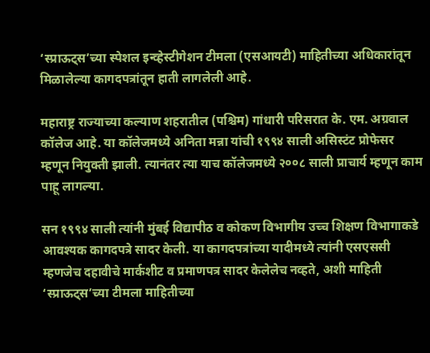‘स्प्राऊट्स’च्या स्पेशल इन्व्हेस्टीगेशन टीमला (एसआयटी) माहितीच्या अधिकारांतून मिळालेल्या कागदपत्रांतून हाती लागलेली आहे.

महाराष्ट्र राज्याच्या कल्याण शहरातील (पश्चिम) गांधारी परिसरात के. एम. अग्रवाल कॉलेज आहे. या कॉलेजमध्ये अनिता मन्ना यांची १९९४ साली असिस्टंट प्रोफेसर म्हणून नियुक्ती झाली. त्यानंतर त्या याच कॉलेजमध्ये २००८ साली प्राचार्य म्हणून काम पाहू लागल्या.

सन १९९४ साली त्यांनी मुंबई विद्यापीठ व कोकण विभागीय उच्च शिक्षण विभागाकडे आवश्यक कागदपत्रे सादर केली. या कागदपत्रांच्या यादीमध्ये त्यांनी एसएससी म्हणजेच दहावीचे मार्कशीट व प्रमाणपत्र सादर केलेलेच नव्हते, अशी माहिती ‘स्प्राऊट्स’च्या टीमला माहितीच्या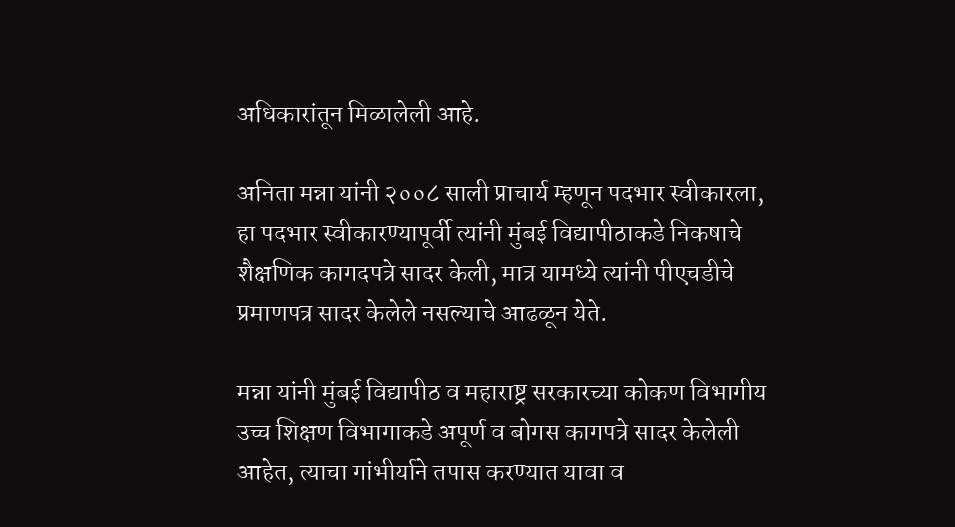अधिकारांतून मिळालेली आहे.

अनिता मन्ना यांनी २००८ साली प्राचार्य म्हणून पदभार स्वीकारला, हा पदभार स्वीकारण्यापूर्वी त्यांनी मुंबई विद्यापीठाकडे निकषाचे शैक्षणिक कागदपत्रे सादर केली, मात्र यामध्ये त्यांनी पीएचडीचे प्रमाणपत्र सादर केलेले नसल्याचे आढळून येते.

मन्ना यांनी मुंबई विद्यापीठ व महाराष्ट्र सरकारच्या कोकण विभागीय उच्च शिक्षण विभागाकडे अपूर्ण व बोगस कागपत्रे सादर केलेली आहेत, त्याचा गांभीर्याने तपास करण्यात यावा व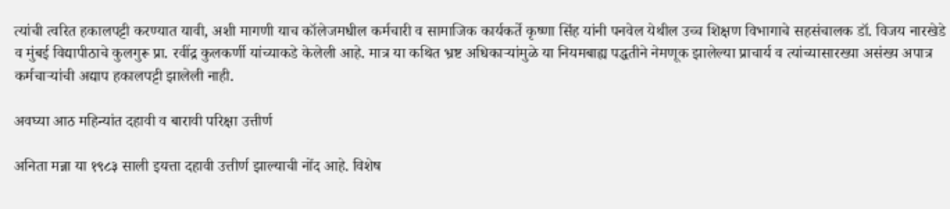त्यांची त्वरित हकालपट्टी करण्यात यावी, अशी मागणी याच कॉलेजमधील कर्मचारी व सामाजिक कार्यकर्ते कृष्णा सिंह यांनी पनवेल येथील उच्च शिक्षण विभागाचे सहसंचालक डॉ. विजय नारखेडे व मुंबई विद्यापीठाचे कुलगुरू प्रा. रवींद्र कुलकर्णी यांच्याकडे केलेली आहे. मात्र या कथित भ्रष्ट अधिकाऱ्यांमुळे या नियमबाह्य पद्धतीने नेमणूक झालेल्या प्राचार्य व त्यांच्यासारख्या असंख्य अपात्र कर्मचाऱ्यांची अद्याप हकालपट्टी झालेली नाही.

अवघ्या आठ महिन्यांत दहावी व बारावी परिक्षा उत्तीर्ण

अनिता मन्ना या १९८३ साली इयत्ता दहावी उत्तीर्ण झाल्याची नोंद आहे. विशेष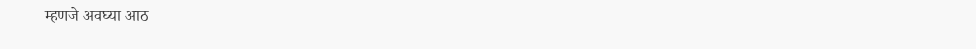म्हणजे अवघ्या आठ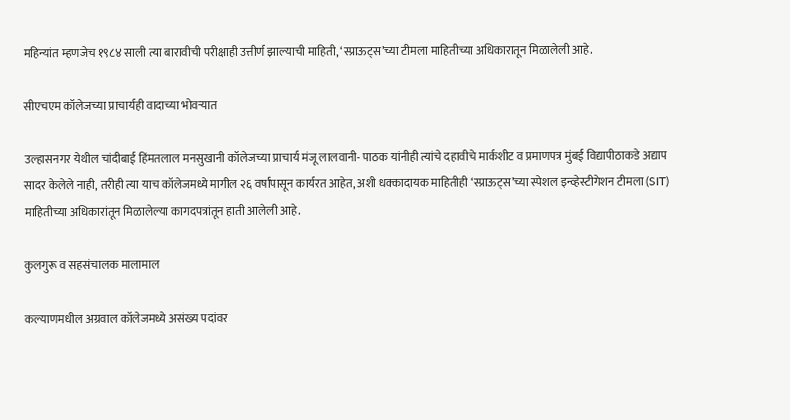महिन्यांत म्हणजेच १९८४ साली त्या बारावीची परीक्षाही उत्तीर्ण झाल्याची माहिती, ‘स्प्राऊट्स’च्या टीमला माहितीच्या अधिकारातून मिळालेली आहे.

सीएचएम कॉलेजच्या प्राचार्यही वादाच्या भोवऱ्यात

उल्हासनगर येथील चांदीबाई हिंमतलाल मनसुखानी कॉलेजच्या प्राचार्य मंजू लालवानी- पाठक यांनीही त्यांचे दहावीचे मार्कशीट व प्रमाणपत्र मुंबई विद्यापीठाकडे अद्याप सादर केलेले नाही, तरीही त्या याच कॉलेजमध्ये मागील २६ वर्षांपासून कार्यरत आहेत, अशी धक्कादायक माहितीही ‘स्प्राऊट्स’च्या स्पेशल इन्व्हेस्टीगेशन टीमला (SIT) माहितीच्या अधिकारांतून मिळालेल्या कागदपत्रांतून हाती आलेली आहे.

कुलगुरू व सहसंचालक मालामाल

कल्याणमधील अग्रवाल कॉलेजमध्ये असंख्य पदांवर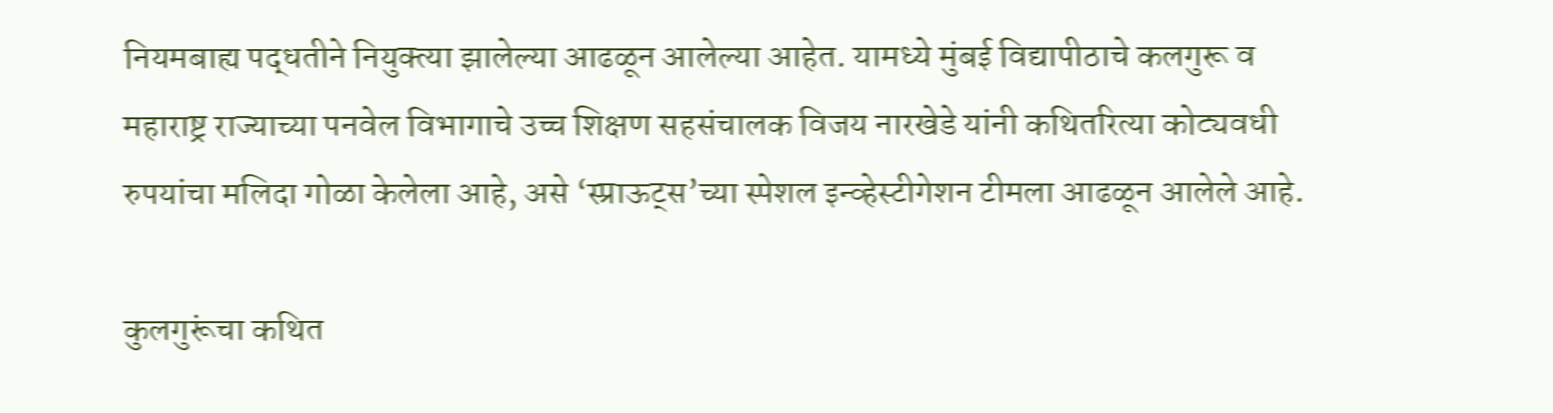नियमबाह्य पद्धतीने नियुक्त्या झालेल्या आढळून आलेल्या आहेत. यामध्ये मुंबई विद्यापीठाचे कलगुरू व महाराष्ट्र राज्याच्या पनवेल विभागाचे उच्च शिक्षण सहसंचालक विजय नारखेडे यांनी कथितरित्या कोट्यवधी रुपयांचा मलिदा गोळा केलेला आहे, असे ‘स्प्राऊट्स’च्या स्पेशल इन्व्हेस्टीगेशन टीमला आढळून आलेले आहे.

कुलगुरूंचा कथित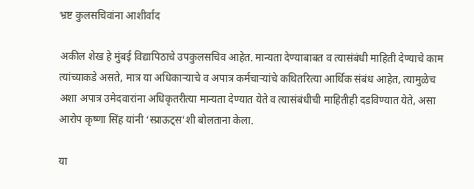भ्रष्ट कुलसचिवांना आशीर्वाद

अकील शेख हे मुंबई विद्यापिठाचे उपकुलसचिव आहेत. मान्यता देण्याबाबत व त्यासंबंधी माहिती देण्याचे काम त्यांच्याकडे असते, मात्र या अधिकाऱ्याचे व अपात्र कर्मचाऱ्यांचे कथितरित्या आर्थिक संबंध आहेत, त्यामुळेच अशा अपात्र उमेदवारांना अधिकृतरीत्या मान्यता देण्यात येते व त्यासंबंधीची माहितीही दडविण्यात येते, असा आरोप कृष्णा सिंह यांनी ‘स्प्राऊट्स’शी बोलताना केला.

या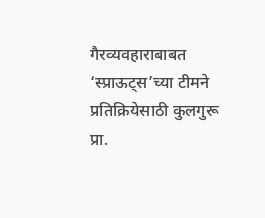गैरव्यवहाराबाबत ‘स्प्राऊट्स’च्या टीमने प्रतिक्रियेसाठी कुलगुरू प्रा.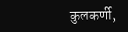कुलकर्णी,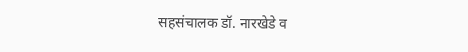सहसंचालक डॉ. नारखेडे व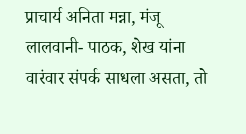प्राचार्य अनिता मन्ना, मंजू लालवानी- पाठक, शेख यांना वारंवार संपर्क साधला असता, तो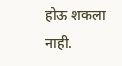होऊ शकला नाही.